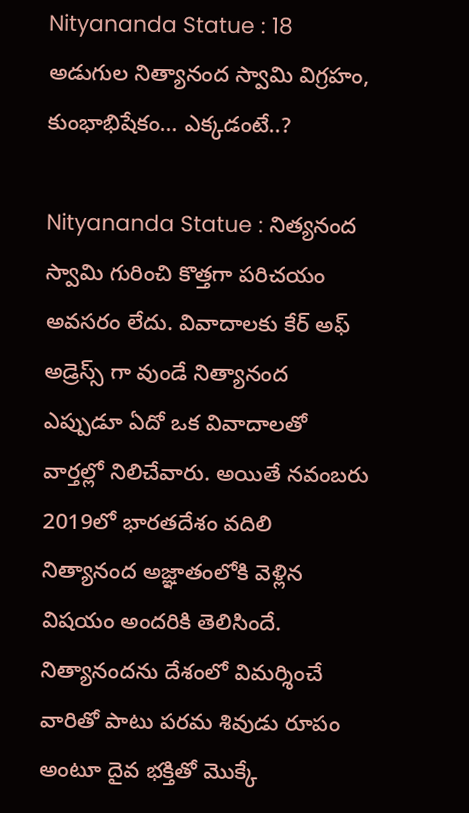Nityananda Statue : 18 అడుగుల నిత్యానంద స్వామి విగ్రహం, కుంభాభిషేకం… ఎక్కడంటే..?

Nityananda Statue : నిత్యనంద స్వామి గురించి కొత్తగా పరిచయం అవసరం లేదు. వివాదాలకు కేర్ అఫ్ అడ్రెస్స్ గా వుండే నిత్యానంద ఎప్పుడూ ఏదో ఒక వివాదాలతో వార్తల్లో నిలిచేవారు. అయితే నవంబరు 2019లో భారతదేశం వదిలి నిత్యానంద అజ్ఞాతంలోకి వెళ్లిన విషయం అందరికి తెలిసిందే. నిత్యానందను దేశంలో విమర్శించే వారితో పాటు పరమ శివుడు రూపం అంటూ దైవ భక్తితో మొక్కే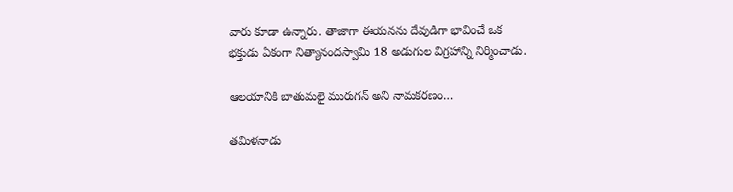వారు కూడా ఉన్నారు. తాజాగా ఈయనను దేవుడిగా భావించే ఒక భక్తుడు ఏకంగా నిత్యానందస్వామి 18 అడుగుల విగ్రహాన్ని నిర్మించాడు.

ఆలయానికి బాతుమలై మురుగన్ అని నామకరణం…

తమిళనాడు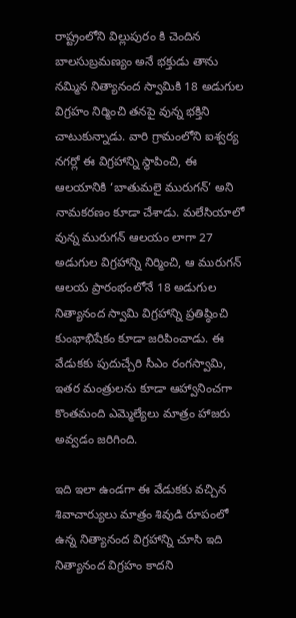రాష్ట్రంలోని విల్లుపురం కి చెందిన బాలసుబ్రమణ్యం అనే భక్తుడు తాను నమ్మిన నిత్యానంద స్వామికి 18 అడుగుల విగ్రహం నిర్మించి తనపై వున్న భక్తిని చాటుకున్నాడు. వారి గ్రామంలోని ఐశ్వర్య నగర్లో ఈ విగ్రహాన్ని స్థాపించి, ఈ ఆలయానికి ‘బాతుమలై మురుగన్’ అని నామకరణం కూడా చేశాడు. మలేసియాలో వున్న మురుగన్ ఆలయం లాగా 27 అడుగుల విగ్రహాన్ని నిర్మించి, ఆ మురుగన్ ఆలయ ప్రారంభంలోనే 18 అడుగుల నిత్యానంద స్వామి విగ్రహాన్ని ప్రతిష్ఠించి కుంభాభిషేకం కూడా జరిపించాడు. ఈ వేడుకకు పుదుచ్చేరి సీఎం రంగస్వామి, ఇతర మంత్రులను కూడా ఆహ్వానించగా కొంతమంది ఎమ్మెల్యేలు మాత్రం హాజరు అవ్వడం జరిగింది.

ఇది ఇలా ఉండగా ఈ వేడుకకు వచ్చిన శివాచార్యులు మాత్రం శివుడి రూపంలో ఉన్న నిత్యానంద విగ్రహాన్ని చూసి ఇది నిత్యానంద విగ్రహం కాదని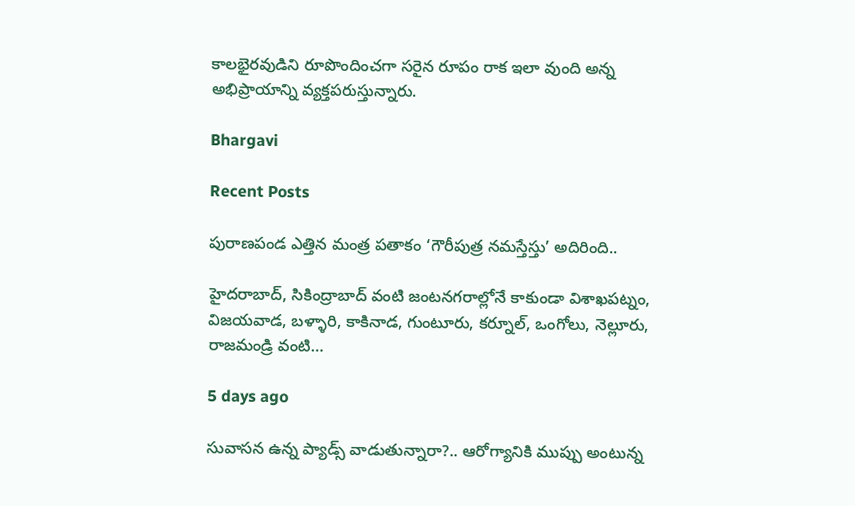కాలభైరవుడిని రూపొందించగా సరైన రూపం రాక ఇలా వుంది అన్న అభిప్రాయాన్ని వ్యక్తపరుస్తున్నారు.

Bhargavi

Recent Posts

పురాణపండ ఎత్తిన మంత్ర పతాకం ‘గౌరీపుత్ర నమస్తేస్తు’ అదిరింది..

హైదరాబాద్, సికింద్రాబాద్ వంటి జంటనగరాల్లోనే కాకుండా విశాఖపట్నం, విజయవాడ, బళ్ళారి, కాకినాడ, గుంటూరు, కర్నూల్, ఒంగోలు, నెల్లూరు, రాజమండ్రి వంటి…

5 days ago

సువాసన ఉన్న ప్యాడ్స్ వాడుతున్నారా?.. ఆరోగ్యానికి ముప్పు అంటున్న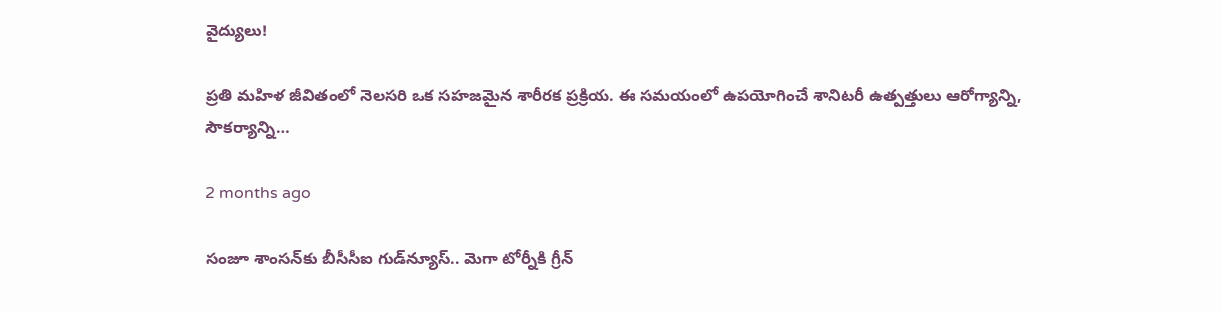వైద్యులు!

ప్రతి మహిళ జీవితంలో నెలసరి ఒక సహజమైన శారీరక ప్రక్రియ. ఈ సమయంలో ఉపయోగించే శానిటరీ ఉత్పత్తులు ఆరోగ్యాన్ని, సౌకర్యాన్ని…

2 months ago

సంజూ శాంసన్‌కు బీసీసీఐ గుడ్‌న్యూస్.. మెగా టోర్నీకి గ్రీన్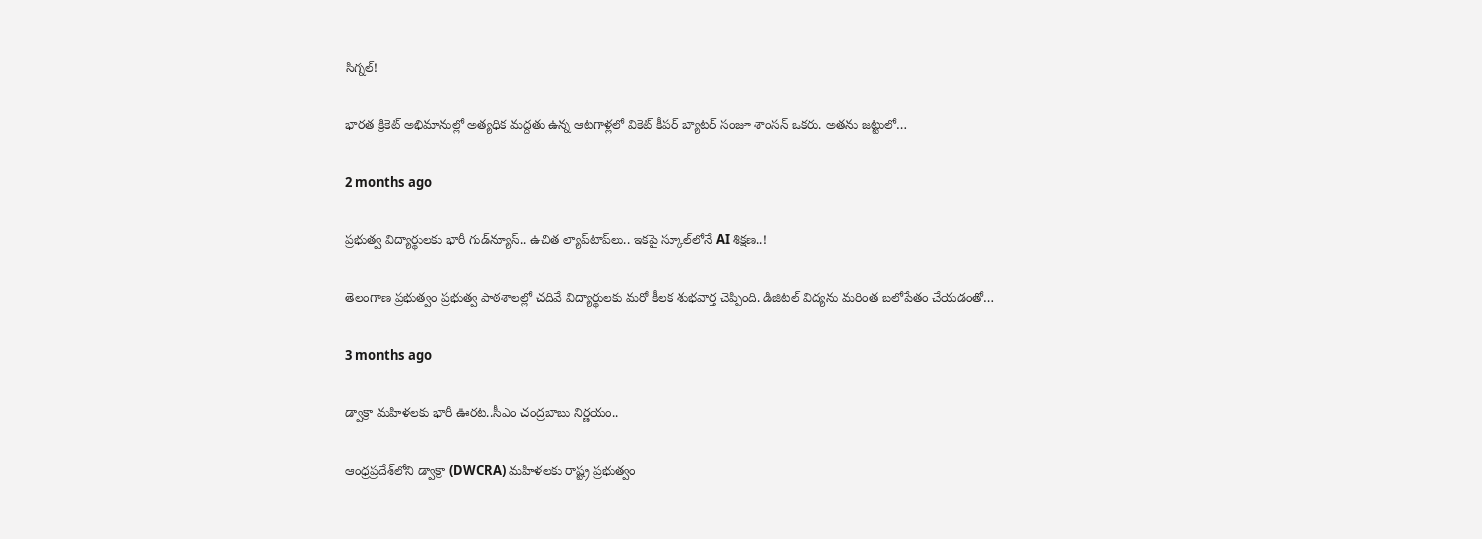సిగ్నల్!

భారత క్రికెట్ అభిమానుల్లో అత్యధిక మద్దతు ఉన్న ఆటగాళ్లలో వికెట్ కీపర్ బ్యాటర్ సంజూ శాంసన్ ఒకరు. అతను జట్టులో…

2 months ago

ప్రభుత్వ విద్యార్థులకు భారీ గుడ్‌న్యూస్.. ఉచిత ల్యాప్‌టాప్‌లు.. ఇకపై స్కూల్‌లోనే AI శిక్షణ..!

తెలంగాణ ప్రభుత్వం ప్రభుత్వ పాఠశాలల్లో చదివే విద్యార్థులకు మరో కీలక శుభవార్త చెప్పింది. డిజిటల్ విద్యను మరింత బలోపేతం చేయడంతో…

3 months ago

డ్వాక్రా మహిళలకు భారీ ఊరట..సీఎం చంద్రబాబు నిర్ణయం..

ఆంధ్రప్రదేశ్‌లోని డ్వాక్రా (DWCRA) మహిళలకు రాష్ట్ర ప్రభుత్వం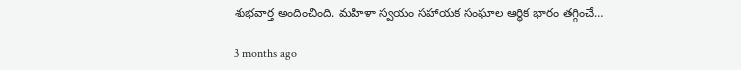శుభవార్త అందించింది. మహిళా స్వయం సహాయక సంఘాల ఆర్థిక భారం తగ్గించే…

3 months ago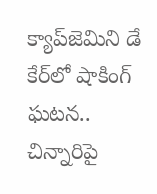క్యాప్‌జెమిని డే కేర్‌లో షాకింగ్ ఘటన.. చిన్నారిపై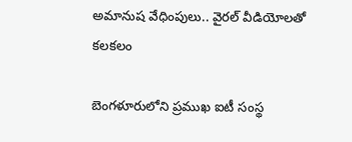అమానుష వేధింపులు.. వైరల్ వీడియోలతో కలకలం

బెంగళూరులోని ప్రముఖ ఐటీ సంస్థ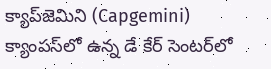క్యాప్‌జెమిని (Capgemini) క్యాంపస్‌లో ఉన్న డే కేర్ సెంటర్‌లో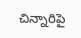చిన్నారిపై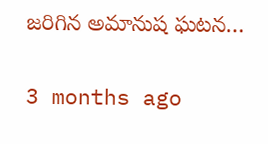జరిగిన అమానుష ఘటన…

3 months ago